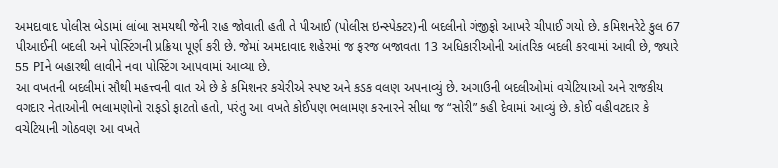અમદાવાદ પોલીસ બેડામાં લાંબા સમયથી જેની રાહ જોવાતી હતી તે પીઆઈ (પોલીસ ઇન્સ્પેક્ટર)ની બદલીનો ગંજીફો આખરે ચીપાઈ ગયો છે. કમિશનરેટે કુલ 67 પીઆઈની બદલી અને પોસ્ટિંગની પ્રક્રિયા પૂર્ણ કરી છે. જેમાં અમદાવાદ શહેરમાં જ ફરજ બજાવતા 13 અધિકારીઓની આંતરિક બદલી કરવામાં આવી છે, જ્યારે 55 PIને બહારથી લાવીને નવા પોસ્ટિંગ આપવામાં આવ્યા છે.
આ વખતની બદલીમાં સૌથી મહત્ત્વની વાત એ છે કે કમિશનર કચેરીએ સ્પષ્ટ અને કડક વલણ અપનાવ્યું છે. અગાઉની બદલીઓમાં વચેટિયાઓ અને રાજકીય વગદાર નેતાઓની ભલામણોનો રાફડો ફાટતો હતો, પરંતુ આ વખતે કોઈપણ ભલામણ કરનારને સીધા જ “સોરી” કહી દેવામાં આવ્યું છે. કોઈ વહીવટદાર કે વચેટિયાની ગોઠવણ આ વખતે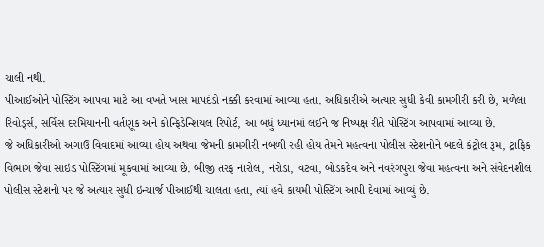ચાલી નથી.
પીઆઈઓને પોસ્ટિંગ આપવા માટે આ વખતે ખાસ માપદંડો નક્કી કરવામાં આવ્યા હતા. અધિકારીએ અત્યાર સુધી કેવી કામગીરી કરી છે, મળેલા રિવોર્ડ્સ, સર્વિસ દરમિયાનની વર્તણૂક અને કોન્ફિડેન્શિયલ રિપોર્ટ, આ બધું ધ્યાનમાં લઈને જ નિષ્પક્ષ રીતે પોસ્ટિંગ આપવામાં આવ્યા છે.
જે અધિકારીઓ અગાઉ વિવાદમાં આવ્યા હોય અથવા જેમની કામગીરી નબળી રહી હોય તેમને મહત્વના પોલીસ સ્ટેશનોને બદલે કંટ્રોલ રૂમ, ટ્રાફિક વિભાગ જેવા સાઇડ પોસ્ટિંગમાં મૂકવામાં આવ્યા છે. બીજી તરફ નારોલ, નરોડા, વટવા, બોડકદેવ અને નવરંગપુરા જેવા મહત્વના અને સંવેદનશીલ પોલીસ સ્ટેશનો પર જે અત્યાર સુધી ઇન્ચાર્જ પીઆઈથી ચાલતા હતા, ત્યાં હવે કાયમી પોસ્ટિંગ આપી દેવામાં આવ્યું છે.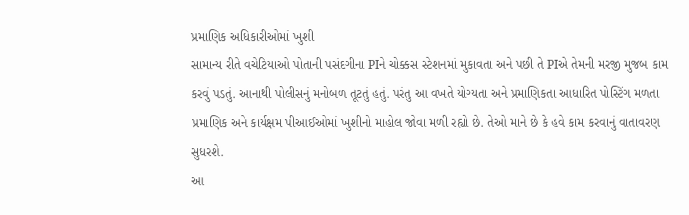પ્રમાણિક અધિકારીઓમાં ખુશી
સામાન્ય રીતે વચેટિયાઓ પોતાની પસંદગીના PIને ચોક્કસ સ્ટેશનમાં મુકાવતા અને પછી તે PIએ તેમની મરજી મુજબ કામ કરવું પડતું. આનાથી પોલીસનું મનોબળ તૂટતું હતું. પરંતુ આ વખતે યોગ્યતા અને પ્રમાણિકતા આધારિત પોસ્ટિંગ મળતા પ્રમાણિક અને કાર્યક્ષમ પીઆઈઓમાં ખુશીનો માહોલ જોવા મળી રહ્યો છે. તેઓ માને છે કે હવે કામ કરવાનું વાતાવરણ સુધરશે.
આ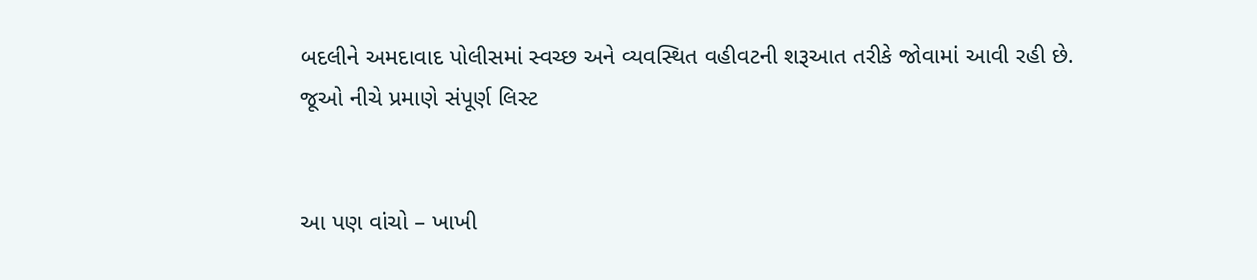બદલીને અમદાવાદ પોલીસમાં સ્વચ્છ અને વ્યવસ્થિત વહીવટની શરૂઆત તરીકે જોવામાં આવી રહી છે.
જૂઓ નીચે પ્રમાણે સંપૂર્ણ લિસ્ટ


આ પણ વાંચો – ખાખી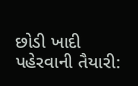છોડી ખાદી પહેરવાની તૈયારી: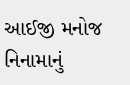આઈજી મનોજ નિનામાનું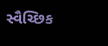સ્વૈચ્છિક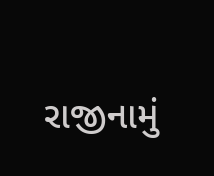રાજીનામું